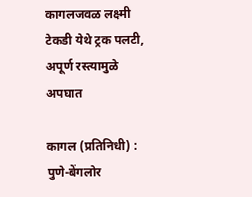कागलजवळ लक्ष्मी टेकडी येथे ट्रक पलटी, अपूर्ण रस्त्यामुळे अपघात

कागल (प्रतिनिधी) : पुणे-बेंगलोर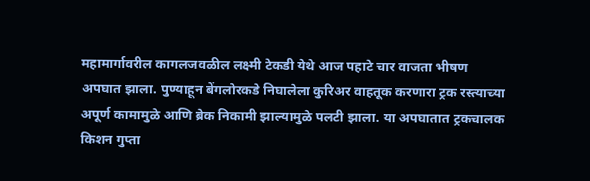महामार्गावरील कागलजवळील लक्ष्मी टेकडी येथे आज पहाटे चार वाजता भीषण अपघात झाला. पुण्याहून बेंगलोरकडे निघालेला कुरिअर वाहतूक करणारा ट्रक रस्त्याच्या अपूर्ण कामामुळे आणि ब्रेक निकामी झाल्यामुळे पलटी झाला. या अपघातात ट्रकचालक किशन गुप्ता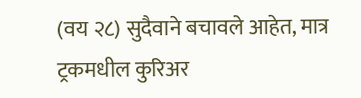(वय २८) सुदैवाने बचावले आहेत, मात्र ट्रकमधील कुरिअर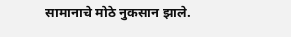सामानाचे मोठे नुकसान झाले.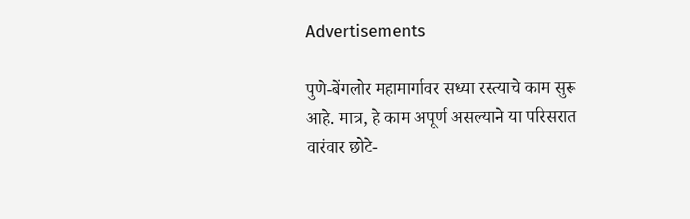Advertisements

पुणे-बेंगलोर महामार्गावर सध्या रस्त्याचे काम सुरू आहे. मात्र, हे काम अपूर्ण असल्याने या परिसरात वारंवार छोटे-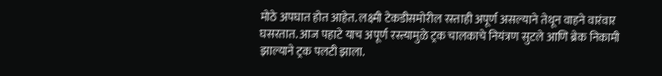मोठे अपघात होत आहेत. लक्ष्मी टेकडीसमोरील रस्ताही अपूर्ण असल्याने तेथून वाहने वारंवार घसरतात. आज पहाटे याच अपूर्ण रस्त्यामुळे ट्रक चालकाचे नियंत्रण सुटले आणि ब्रेक निकामी झाल्याने ट्रक पलटी झाला.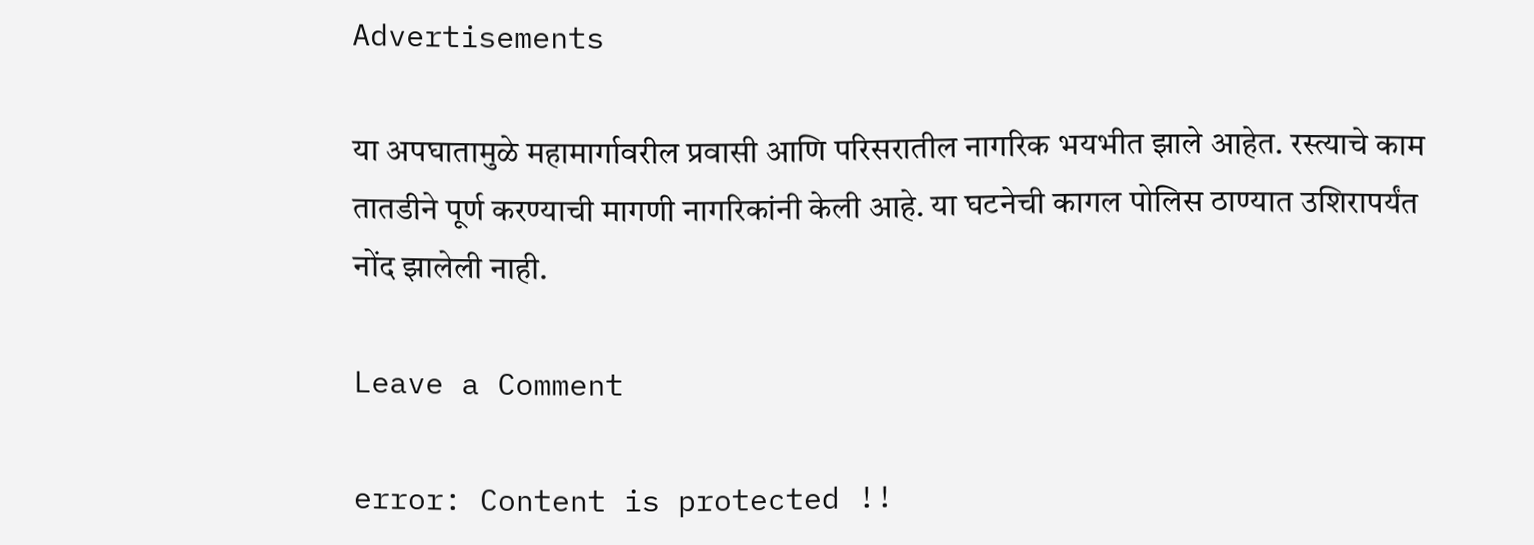Advertisements

या अपघातामुळे महामार्गावरील प्रवासी आणि परिसरातील नागरिक भयभीत झाले आहेत. रस्त्याचे काम तातडीने पूर्ण करण्याची मागणी नागरिकांनी केली आहे. या घटनेची कागल पोलिस ठाण्यात उशिरापर्यंत नोंद झालेली नाही.

Leave a Comment

error: Content is protected !!